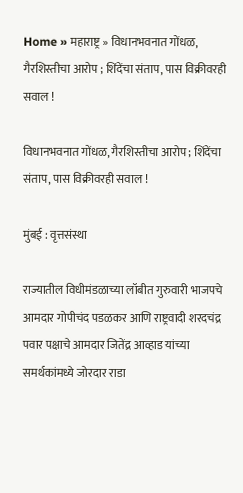Home » महाराष्ट्र » विधानभवनात गोंधळ, गैरशिस्तीचा आरोप ; शिंदेंचा संताप, पास विक्रीवरही सवाल !

विधानभवनात गोंधळ, गैरशिस्तीचा आरोप ; शिंदेंचा संताप, पास विक्रीवरही सवाल !

मुंबई : वृत्तसंस्था

राज्यातील विधीमंडळाच्या लॉबीत गुरुवारी भाजपचे आमदार गोपीचंद पडळकर आणि राष्ट्रवादी शरदचंद्र पवार पक्षाचे आमदार जितेंद्र आव्हाड यांच्या समर्थकांमध्ये जोरदार राडा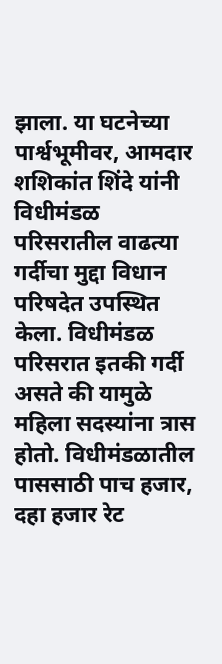झाला. या घटनेच्या पार्श्वभूमीवर, आमदार शशिकांत शिंदे यांनी विधीमंडळ परिसरातील वाढत्या गर्दीचा मुद्दा विधान परिषदेत उपस्थित केला. विधीमंडळ परिसरात इतकी गर्दी असते की यामुळे महिला सदस्यांना त्रास होतो. विधीमंडळातील पाससाठी पाच हजार, दहा हजार रेट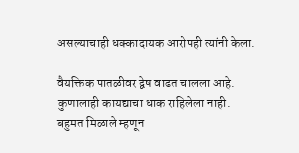असल्याचाही धक्कादायक आरोपही त्यांनी केला.

वैयक्तिक पातळीवर द्वेष वाढत चालला आहे. कुणालाही कायद्याचा धाक राहिलेला नाही. बहुमत मिळाले म्हणून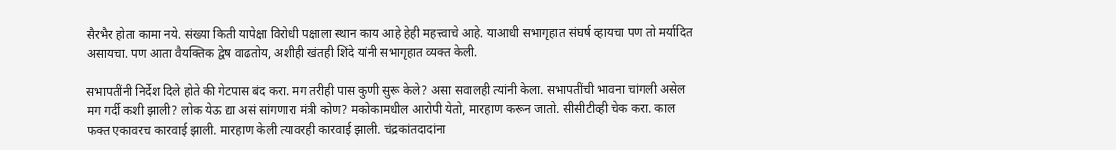सैरभैर होता कामा नये. संख्या किती यापेक्षा विरोधी पक्षाला स्थान काय आहे हेही महत्त्वाचे आहे. याआधी सभागृहात संघर्ष व्हायचा पण तो मर्यादित असायचा. पण आता वैयक्तिक द्वेष वाढतोय, अशीही खंतही शिंदे यांनी सभागृहात व्यक्त केली.

सभापतींनी निर्देश दिले होते की गेटपास बंद करा. मग तरीही पास कुणी सुरू केले? असा सवालही त्यांनी केला. सभापतींची भावना चांगली असेल मग गर्दी कशी झाली? लोक येऊ द्या असं सांगणारा मंत्री कोण? मकोकामधील आरोपी येतो, मारहाण करून जातो. सीसीटीव्ही चेक करा. काल फक्त एकावरच कारवाई झाली. मारहाण केली त्यावरही कारवाई झाली. चंद्रकांतदादांना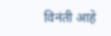विनंती आहे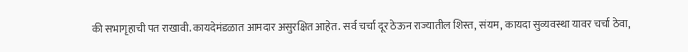की सभागृहाची पत राखावी. कायदेमंडळात आमदार असुरक्षित आहेत. सर्व चर्चा दूर ठेऊन राज्यातील शिस्त, संयम, कायदा सुव्यवस्था यावर चर्चा ठेवा,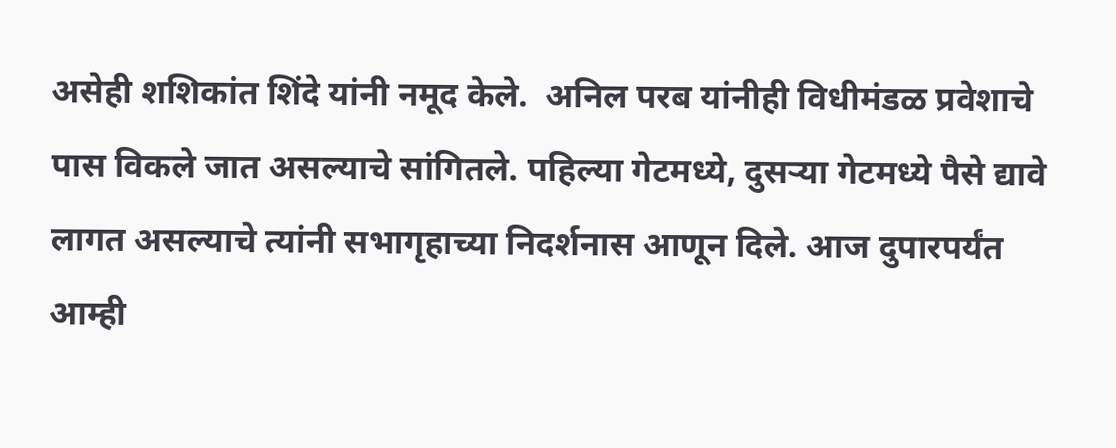असेही शशिकांत शिंदे यांनी नमूद केले.  अनिल परब यांनीही विधीमंडळ प्रवेशाचे पास विकले जात असल्याचे सांगितले. पहिल्या गेटमध्ये, दुसऱ्या गेटमध्ये पैसे द्यावे लागत असल्याचे त्यांनी सभागृहाच्या निदर्शनास आणून दिले. आज दुपारपर्यंत आम्ही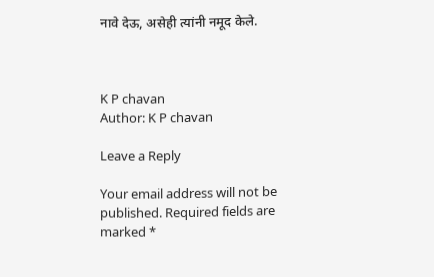नावे देऊ, असेही त्यांनी नमूद केले.



K P chavan
Author: K P chavan

Leave a Reply

Your email address will not be published. Required fields are marked *